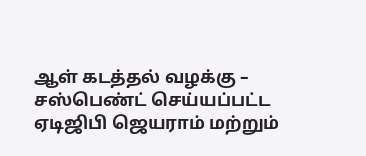ஆள் கடத்தல் வழக்கு – சஸ்பெண்ட் செய்யப்பட்ட ஏடிஜிபி ஜெயராம் மற்றும்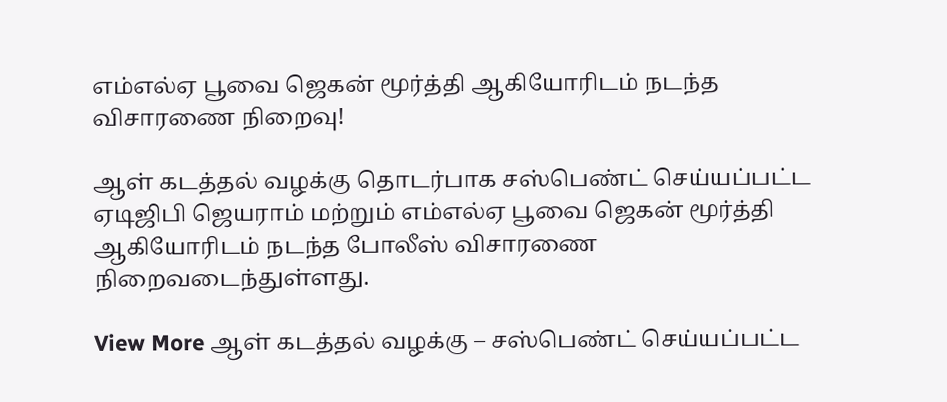எம்எல்ஏ பூவை ஜெகன் மூர்த்தி ஆகியோரிடம் நடந்த விசாரணை நிறைவு!

ஆள் கடத்தல் வழக்கு தொடர்பாக சஸ்பெண்ட் செய்யப்பட்ட ஏடிஜிபி ஜெயராம் மற்றும் எம்எல்ஏ பூவை ஜெகன் மூர்த்தி ஆகியோரிடம் நடந்த போலீஸ் விசாரணை நிறைவடைந்துள்ளது.

View More ஆள் கடத்தல் வழக்கு – சஸ்பெண்ட் செய்யப்பட்ட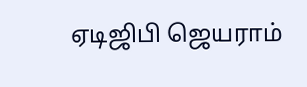ஏடிஜிபி ஜெயராம்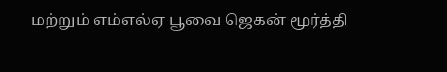மற்றும் எம்எல்ஏ பூவை ஜெகன் மூர்த்தி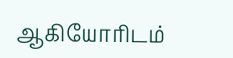ஆகியோரிடம்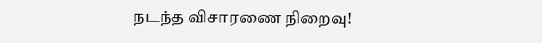நடந்த விசாரணை நிறைவு!